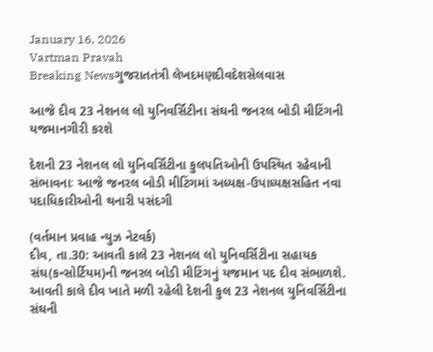January 16, 2026
Vartman Pravah
Breaking Newsગુજરાતતંત્રી લેખદમણદીવદેશસેલવાસ

આજે દીવ 23 નેશનલ લો યુનિવર્સિટીના સંઘની જનરલ બોડી મીટિંગની યજમાનગીરી કરશે

દેશની 23 નેશનલ લો યુનિવર્સિટીના કુલપતિઓની ઉપસ્‍થિત રહેવાની સંભાવનાઃ આજે જનરલ બોડી મીટિંગમાં અધ્‍યક્ષ-ઉપાધ્‍યક્ષસહિત નવા પદાધિકારીઓની થનારી પસંદગી

(વર્તમાન પ્રવાહ ન્‍યુઝ નેટવર્ક)
દીવ, તા.30: આવતી કાલે 23 નેશનલ લો યુનિવર્સિટીના સહાયક સંઘ(કન્‍સોર્ટિયમ)ની જનરલ બોડી મીટિંગનું યજમાન પદ દીવ સંભાળશે.
આવતી કાલે દીવ ખાતે મળી રહેલી દેશની કુલ 23 નેશનલ યુનિવર્સિટીના સંઘની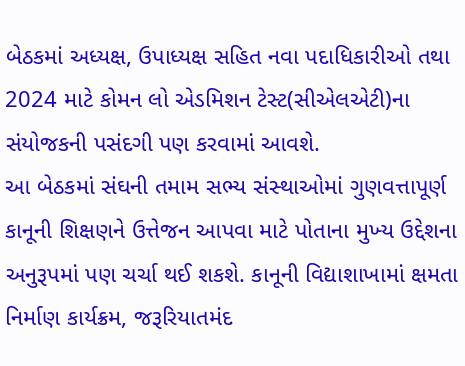બેઠકમાં અધ્‍યક્ષ, ઉપાધ્‍યક્ષ સહિત નવા પદાધિકારીઓ તથા 2024 માટે કોમન લો એડમિશન ટેસ્‍ટ(સીએલએટી)ના સંયોજકની પસંદગી પણ કરવામાં આવશે.
આ બેઠકમાં સંઘની તમામ સભ્‍ય સંસ્‍થાઓમાં ગુણવત્તાપૂર્ણ કાનૂની શિક્ષણને ઉત્તેજન આપવા માટે પોતાના મુખ્‍ય ઉદ્દેશના અનુરૂપમાં પણ ચર્ચા થઈ શકશે. કાનૂની વિદ્યાશાખામાં ક્ષમતા નિર્માણ કાર્યક્રમ, જરૂરિયાતમંદ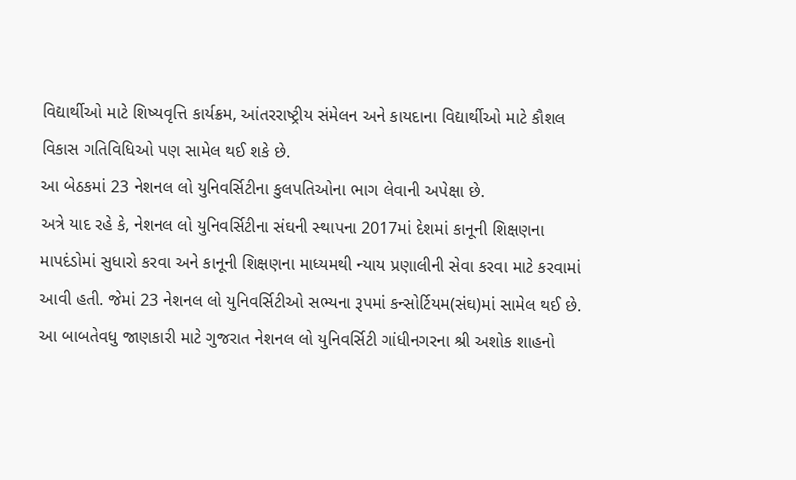વિદ્યાર્થીઓ માટે શિષ્‍યવૃત્તિ કાર્યક્રમ, આંતરરાષ્‍ટ્રીય સંમેલન અને કાયદાના વિદ્યાર્થીઓ માટે કૌશલ વિકાસ ગતિવિધિઓ પણ સામેલ થઈ શકે છે.
આ બેઠકમાં 23 નેશનલ લો યુનિવર્સિટીના કુલપતિઓના ભાગ લેવાની અપેક્ષા છે.
અત્રે યાદ રહે કે, નેશનલ લો યુનિવર્સિટીના સંઘની સ્‍થાપના 2017માં દેશમાં કાનૂની શિક્ષણના માપદંડોમાં સુધારો કરવા અને કાનૂની શિક્ષણના માધ્‍યમથી ન્‍યાય પ્રણાલીની સેવા કરવા માટે કરવામાં આવી હતી. જેમાં 23 નેશનલ લો યુનિવર્સિટીઓ સભ્‍યના રૂપમાં કન્‍સોર્ટિયમ(સંઘ)માં સામેલ થઈ છે. આ બાબતેવધુ જાણકારી માટે ગુજરાત નેશનલ લો યુનિવર્સિટી ગાંધીનગરના શ્રી અશોક શાહનો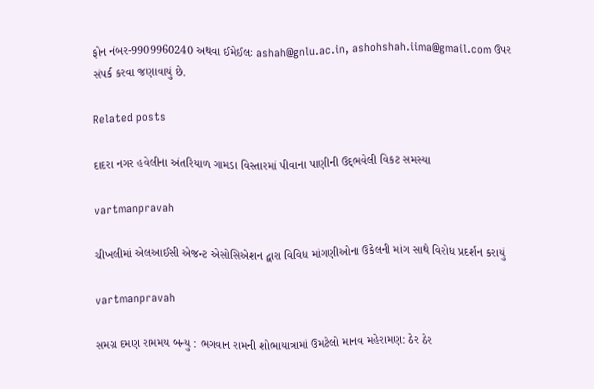ફોન નંબર-9909960240 અથવા ઈમેઈલઃ ashah@gnlu.ac.in, ashohshah.iima@gmail.com ઉપર સંપર્ક કરવા જણાવાયું છે.

Related posts

દાદરા નગર હવેલીના અંતરિયાળ ગામડા વિસ્‍તારમાં પીવાના પાણીની ઉદ્‌ભવેલી વિકટ સમસ્‍યા

vartmanpravah

ચીખલીમાં એલઆઈસી એજન્‍ટ એસોસિએશન દ્વારા વિવિધ માંગણીઓના ઉકેલની માંગ સાથે વિરોધ પ્રદર્શન કરાયું

vartmanpravah

સમગ્ર દમણ રામમય બન્‍યુ : ભગવાન રામની શોભાયાત્રામાં ઉમટેલો માનવ મહેરામણ: ઠેર ઠેર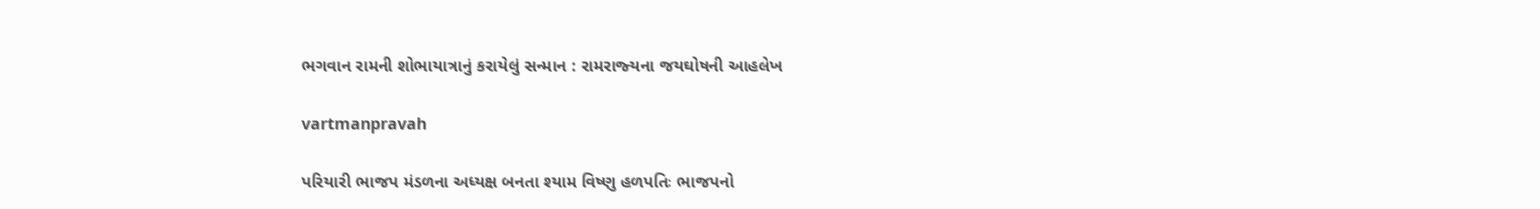ભગવાન રામની શોભાયાત્રાનું કરાયેલું સન્‍માન : રામરાજ્‍યના જયઘોષની આહલેખ

vartmanpravah

પરિયારી ભાજપ મંડળના અધ્‍યક્ષ બનતા શ્‍યામ વિષ્‍ણુ હળપતિઃ ભાજપનો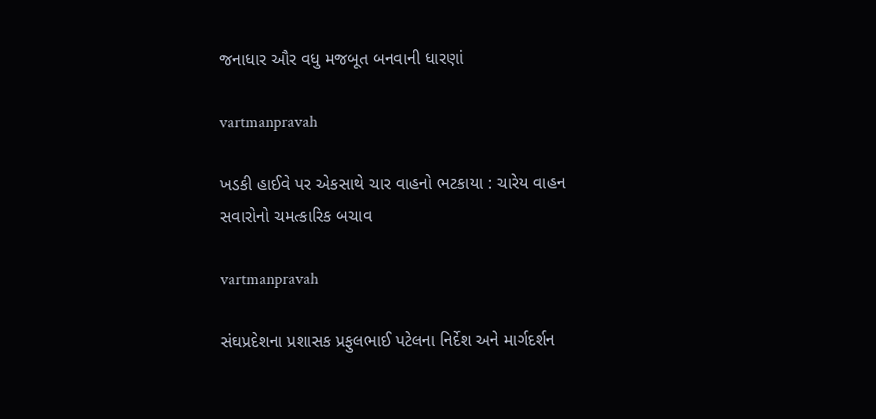જનાધાર ઔર વધુ મજબૂત બનવાની ધારણાં

vartmanpravah

ખડકી હાઈવે પર એકસાથે ચાર વાહનો ભટકાયા : ચારેય વાહન સવારોનો ચમત્‍કારિક બચાવ

vartmanpravah

સંઘપ્રદેશના પ્રશાસક પ્રફુલભાઈ પટેલના નિર્દેશ અને માર્ગદર્શન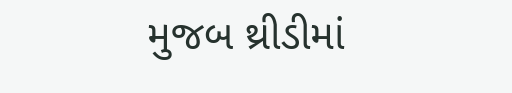મુજબ થ્રીડીમાં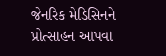જેનરિક મેડિસિનને પ્રોત્‍સાહન આપવા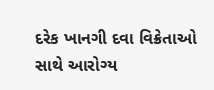દરેક ખાનગી દવા વિક્રેતાઓ સાથે આરોગ્‍ય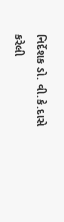નિર્દેશક ડો. વી.કે.દાસે કરેલી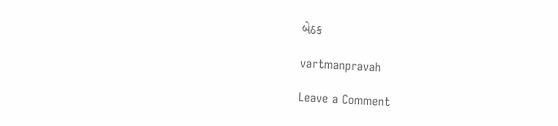બેઠક

vartmanpravah

Leave a Comment